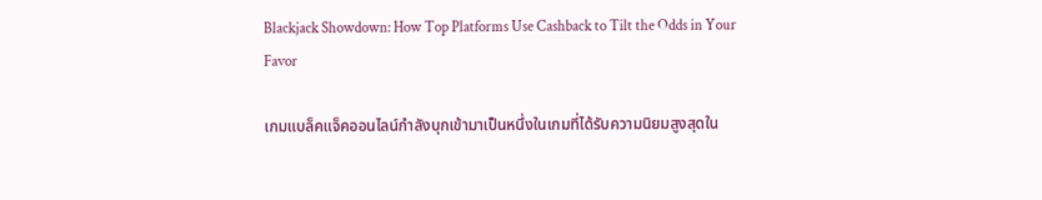Blackjack Showdown: How Top Platforms Use Cashback to Tilt the Odds in Your Favor

เกมแบล็คแจ็คออนไลน์กำลังบุกเข้ามาเป็นหนึ่งในเกมที่ได้รับความนิยมสูงสุดใน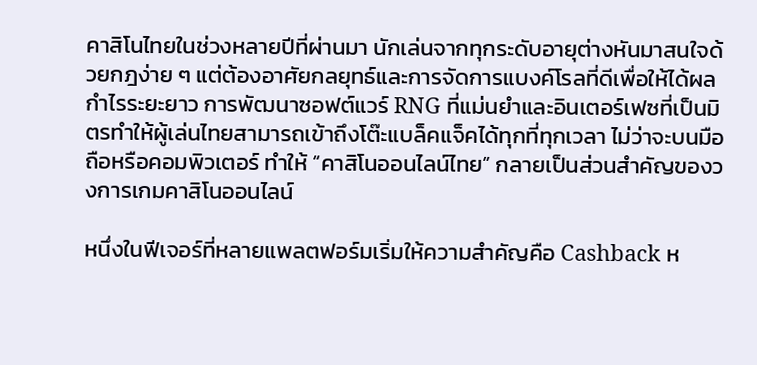คาสิโนไทยในช่วงหลายปีที่ผ่านมา นักเล่นจากทุกระดับอายุต่างหันมาสนใจด้วยกฎง่าย ๆ แต่ต้องอาศัยกลยุทธ์และการจัดการแบงค์โรลที่ดีเพื่อให้ได้ผลกำไรระยะยาว การพัฒนาซอฟต์แวร์ RNG ที่แม่นยำและอินเตอร์เฟซที่เป็นมิตรทำให้ผู้เล่นไทยสามารถเข้าถึงโต๊ะแบล็คแจ็คได้ทุกที่ทุกเวลา ไม่ว่าจะบนมือถือหรือคอมพิวเตอร์ ทำให้ “คาสิโนออนไลน์ไทย” กลายเป็นส่วนสำคัญของวงการเกมคาสิโนออนไลน์

หนึ่งในฟีเจอร์ที่หลายแพลตฟอร์มเริ่มให้ความสำคัญคือ Cashback ห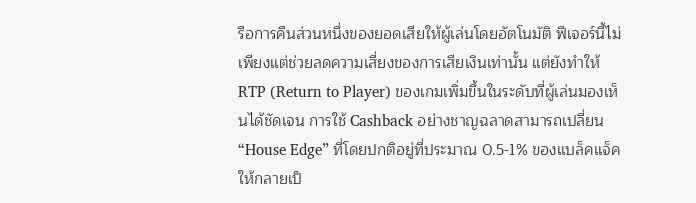รือการคืนส่วนหนึ่งของยอดเสียให้ผู้เล่นโดยอัตโนมัติ ฟีเจอร์นี้ไม่เพียงแต่ช่วยลดความเสี่ยงของการเสียเงินเท่านั้น แต่ยังทำให้ RTP (Return to Player) ของเกมเพิ่มขึ้นในระดับที่ผู้เล่นมองเห็นได้ชัดเจน การใช้ Cashback อย่างชาญฉลาดสามารถเปลี่ยน “House Edge” ที่โดยปกติอยู่ที่ประมาณ 0.5‑1% ของแบล็คแจ็คให้กลายเป็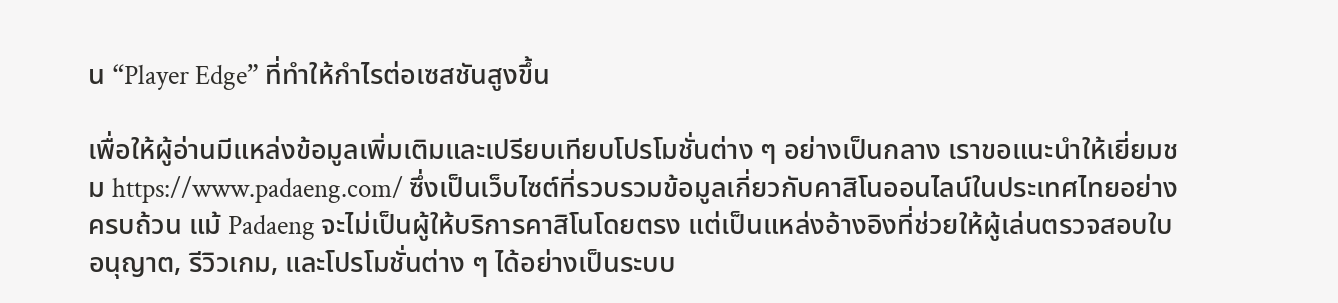น “Player Edge” ที่ทำให้กำไรต่อเซสชันสูงขึ้น

เพื่อให้ผู้อ่านมีแหล่งข้อมูลเพิ่มเติมและเปรียบเทียบโปรโมชั่นต่าง ๆ อย่างเป็นกลาง เราขอแนะนำให้เยี่ยมชม https://www.padaeng.com/ ซึ่งเป็นเว็บไซต์ที่รวบรวมข้อมูลเกี่ยวกับคาสิโนออนไลน์ในประเทศไทยอย่างครบถ้วน แม้ Padaeng จะไม่เป็นผู้ให้บริการคาสิโนโดยตรง แต่เป็นแหล่งอ้างอิงที่ช่วยให้ผู้เล่นตรวจสอบใบอนุญาต, รีวิวเกม, และโปรโมชั่นต่าง ๆ ได้อย่างเป็นระบบ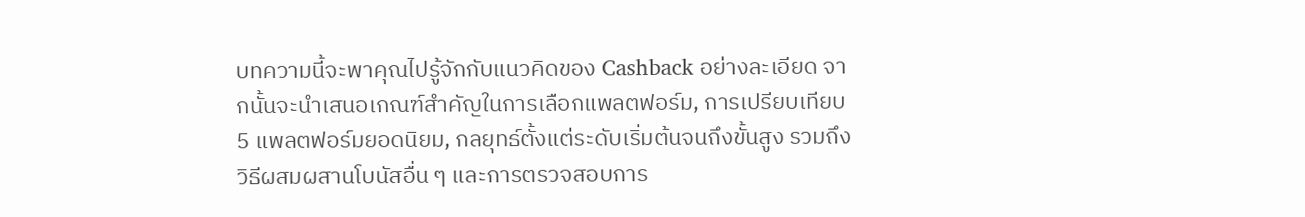บทความนี้จะพาคุณไปรู้จักกับแนวคิดของ Cashback อย่างละเอียด จากนั้นจะนำเสนอเกณฑ์สำคัญในการเลือกแพลตฟอร์ม, การเปรียบเทียบ 5 แพลตฟอร์มยอดนิยม, กลยุทธ์ตั้งแต่ระดับเริ่มต้นจนถึงขั้นสูง รวมถึงวิธีผสมผสานโบนัสอื่น ๆ และการตรวจสอบการ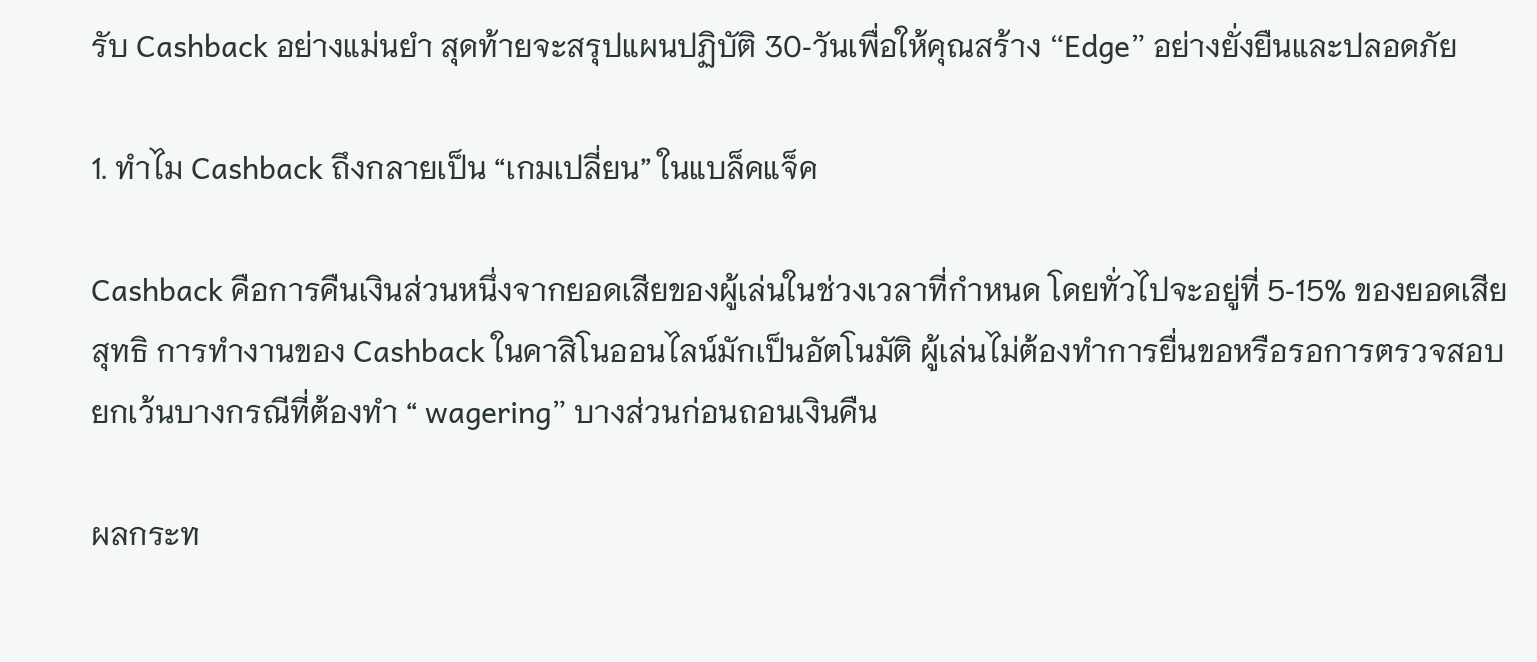รับ Cashback อย่างแม่นยำ สุดท้ายจะสรุปแผนปฏิบัติ 30‑วันเพื่อให้คุณสร้าง “Edge” อย่างยั่งยืนและปลอดภัย

1. ทำไม Cashback ถึงกลายเป็น “เกมเปลี่ยน” ในแบล็คแจ็ค

Cashback คือการคืนเงินส่วนหนึ่งจากยอดเสียของผู้เล่นในช่วงเวลาที่กำหนด โดยทั่วไปจะอยู่ที่ 5‑15% ของยอดเสียสุทธิ การทำงานของ Cashback ในคาสิโนออนไลน์มักเป็นอัตโนมัติ ผู้เล่นไม่ต้องทำการยื่นขอหรือรอการตรวจสอบ ยกเว้นบางกรณีที่ต้องทำ “ wagering” บางส่วนก่อนถอนเงินคืน

ผลกระท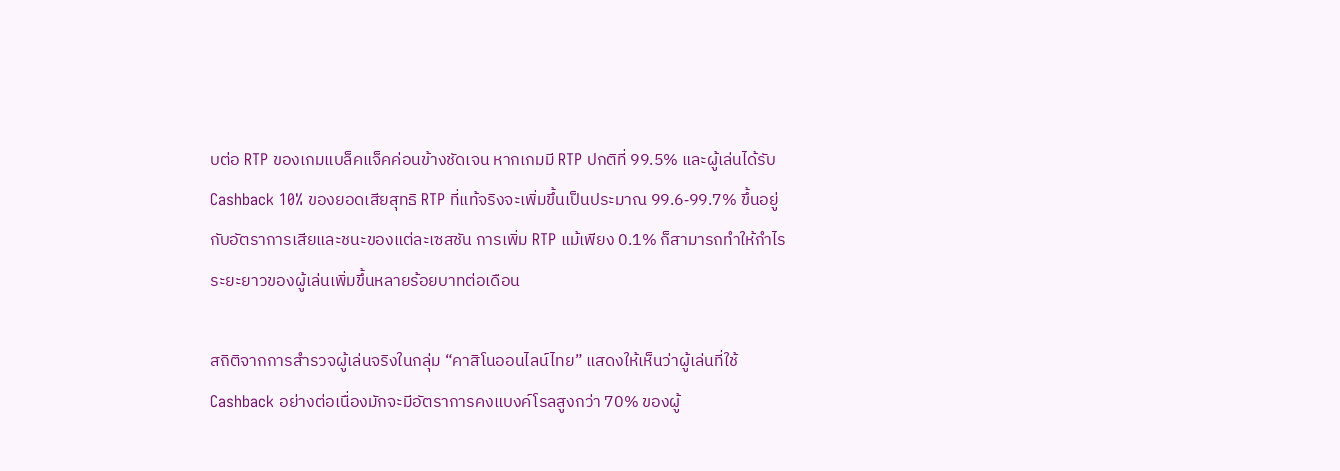บต่อ RTP ของเกมแบล็คแจ็คค่อนข้างชัดเจน หากเกมมี RTP ปกติที่ 99.5% และผู้เล่นได้รับ Cashback 10% ของยอดเสียสุทธิ RTP ที่แท้จริงจะเพิ่มขึ้นเป็นประมาณ 99.6‑99.7% ขึ้นอยู่กับอัตราการเสียและชนะของแต่ละเซสชัน การเพิ่ม RTP แม้เพียง 0.1% ก็สามารถทำให้กำไรระยะยาวของผู้เล่นเพิ่มขึ้นหลายร้อยบาทต่อเดือน

สถิติจากการสำรวจผู้เล่นจริงในกลุ่ม “คาสิโนออนไลน์ไทย” แสดงให้เห็นว่าผู้เล่นที่ใช้ Cashback อย่างต่อเนื่องมักจะมีอัตราการคงแบงค์โรลสูงกว่า 70% ของผู้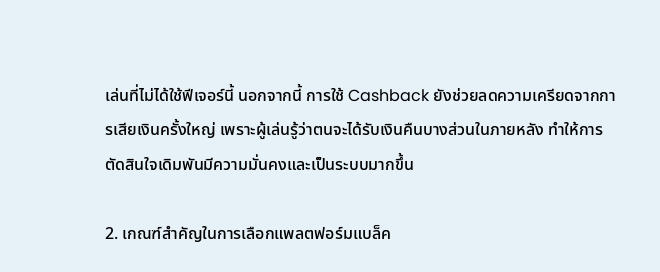เล่นที่ไม่ได้ใช้ฟีเจอร์นี้ นอกจากนี้ การใช้ Cashback ยังช่วยลดความเครียดจากการเสียเงินครั้งใหญ่ เพราะผู้เล่นรู้ว่าตนจะได้รับเงินคืนบางส่วนในภายหลัง ทำให้การตัดสินใจเดิมพันมีความมั่นคงและเป็นระบบมากขึ้น

2. เกณฑ์สำคัญในการเลือกแพลตฟอร์มแบล็ค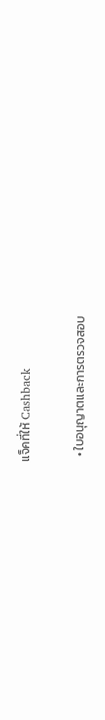แจ็คที่ให้ Cashback

  • ใบอนุญาตและการตรวจสอบ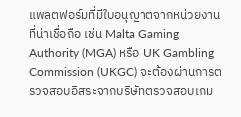แพลตฟอร์มที่มีใบอนุญาตจากหน่วยงานที่น่าเชื่อถือ เช่น Malta Gaming Authority (MGA) หรือ UK Gambling Commission (UKGC) จะต้องผ่านการตรวจสอบอิสระจากบริษัทตรวจสอบเกม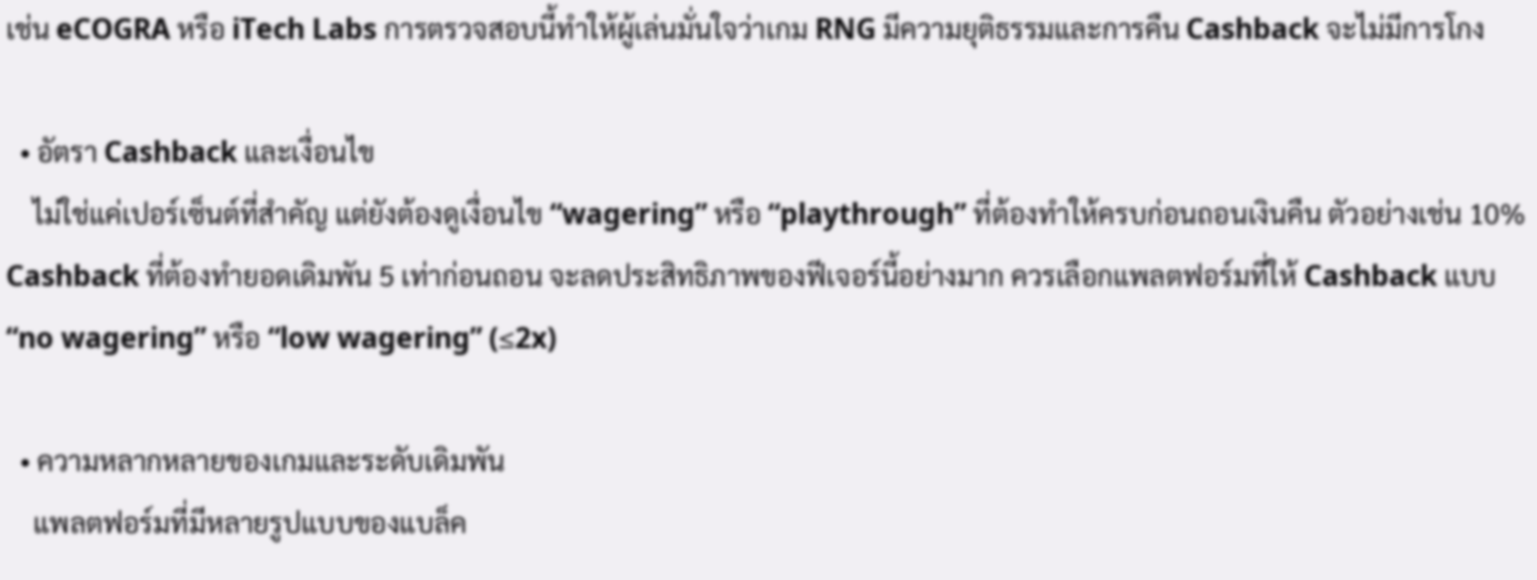เช่น eCOGRA หรือ iTech Labs การตรวจสอบนี้ทำให้ผู้เล่นมั่นใจว่าเกม RNG มีความยุติธรรมและการคืน Cashback จะไม่มีการโกง

  • อัตรา Cashback และเงื่อนไข
    ไม่ใช่แค่เปอร์เซ็นต์ที่สำคัญ แต่ยังต้องดูเงื่อนไข “wagering” หรือ “playthrough” ที่ต้องทำให้ครบก่อนถอนเงินคืน ตัวอย่างเช่น 10% Cashback ที่ต้องทำยอดเดิมพัน 5 เท่าก่อนถอน จะลดประสิทธิภาพของฟีเจอร์นี้อย่างมาก ควรเลือกแพลตฟอร์มที่ให้ Cashback แบบ “no wagering” หรือ “low wagering” (≤2x)

  • ความหลากหลายของเกมและระดับเดิมพัน
    แพลตฟอร์มที่มีหลายรูปแบบของแบล็ค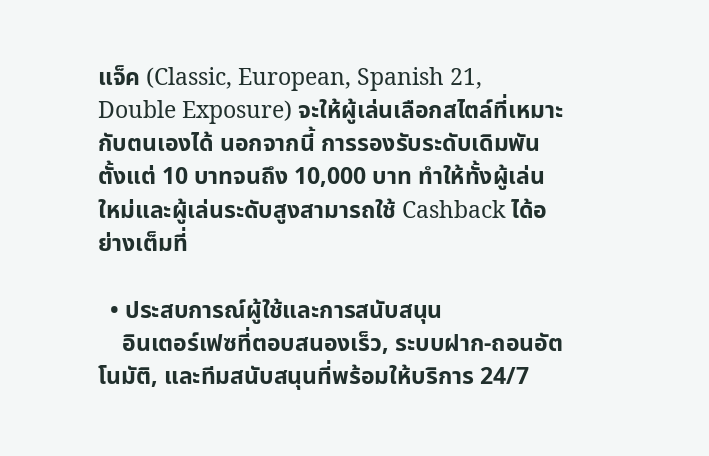แจ็ค (Classic, European, Spanish 21, Double Exposure) จะให้ผู้เล่นเลือกสไตล์ที่เหมาะกับตนเองได้ นอกจากนี้ การรองรับระดับเดิมพันตั้งแต่ 10 บาทจนถึง 10,000 บาท ทำให้ทั้งผู้เล่นใหม่และผู้เล่นระดับสูงสามารถใช้ Cashback ได้อย่างเต็มที่

  • ประสบการณ์ผู้ใช้และการสนับสนุน
    อินเตอร์เฟซที่ตอบสนองเร็ว, ระบบฝาก‑ถอนอัตโนมัติ, และทีมสนับสนุนที่พร้อมให้บริการ 24/7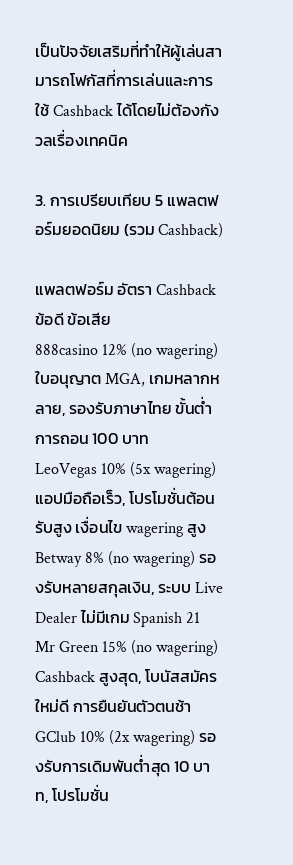เป็นปัจจัยเสริมที่ทำให้ผู้เล่นสามารถโฟกัสที่การเล่นและการใช้ Cashback ได้โดยไม่ต้องกังวลเรื่องเทคนิค

3. การเปรียบเทียบ 5 แพลตฟอร์มยอดนิยม (รวม Cashback)

แพลตฟอร์ม อัตรา Cashback ข้อดี ข้อเสีย
888casino 12% (no wagering) ใบอนุญาต MGA, เกมหลากหลาย, รองรับภาษาไทย ขั้นต่ำการถอน 100 บาท
LeoVegas 10% (5x wagering) แอปมือถือเร็ว, โปรโมชั่นต้อนรับสูง เงื่อนไข wagering สูง
Betway 8% (no wagering) รองรับหลายสกุลเงิน, ระบบ Live Dealer ไม่มีเกม Spanish 21
Mr Green 15% (no wagering) Cashback สูงสุด, โบนัสสมัครใหม่ดี การยืนยันตัวตนช้า
GClub 10% (2x wagering) รองรับการเดิมพันต่ำสุด 10 บาท, โปรโมชั่น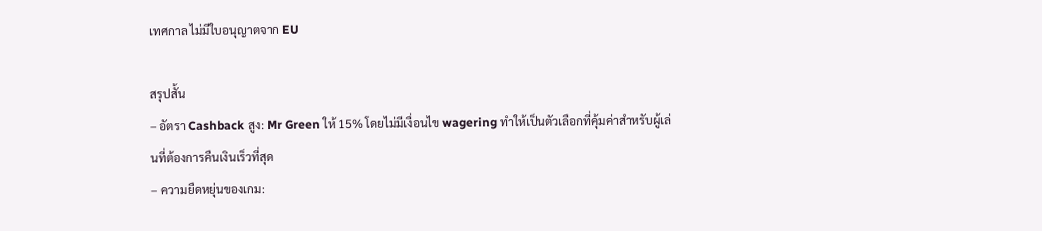เทศกาล ไม่มีใบอนุญาตจาก EU

สรุปสั้น
– อัตรา Cashback สูง: Mr Green ให้ 15% โดยไม่มีเงื่อนไข wagering ทำให้เป็นตัวเลือกที่คุ้มค่าสำหรับผู้เล่นที่ต้องการคืนเงินเร็วที่สุด
– ความยืดหยุ่นของเกม: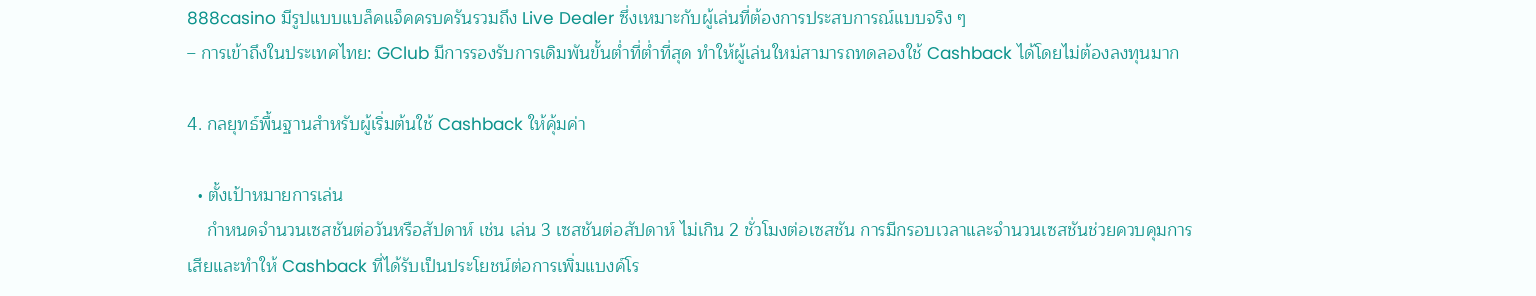888casino มีรูปแบบแบล็คแจ็คครบครันรวมถึง Live Dealer ซึ่งเหมาะกับผู้เล่นที่ต้องการประสบการณ์แบบจริง ๆ
– การเข้าถึงในประเทศไทย: GClub มีการรองรับการเดิมพันขั้นต่ำที่ต่ำที่สุด ทำให้ผู้เล่นใหม่สามารถทดลองใช้ Cashback ได้โดยไม่ต้องลงทุนมาก

4. กลยุทธ์พื้นฐานสำหรับผู้เริ่มต้นใช้ Cashback ให้คุ้มค่า

  • ตั้งเป้าหมายการเล่น
    กำหนดจำนวนเซสชันต่อวันหรือสัปดาห์ เช่น เล่น 3 เซสชันต่อสัปดาห์ ไม่เกิน 2 ชั่วโมงต่อเซสชัน การมีกรอบเวลาและจำนวนเซสชันช่วยควบคุมการเสียและทำให้ Cashback ที่ได้รับเป็นประโยชน์ต่อการเพิ่มแบงค์โร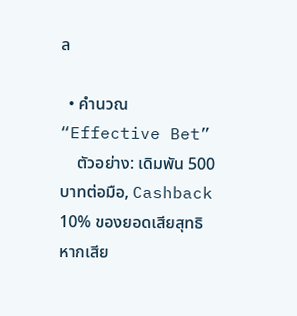ล

  • คำนวณ “Effective Bet”
    ตัวอย่าง: เดิมพัน 500 บาทต่อมือ, Cashback 10% ของยอดเสียสุทธิ หากเสีย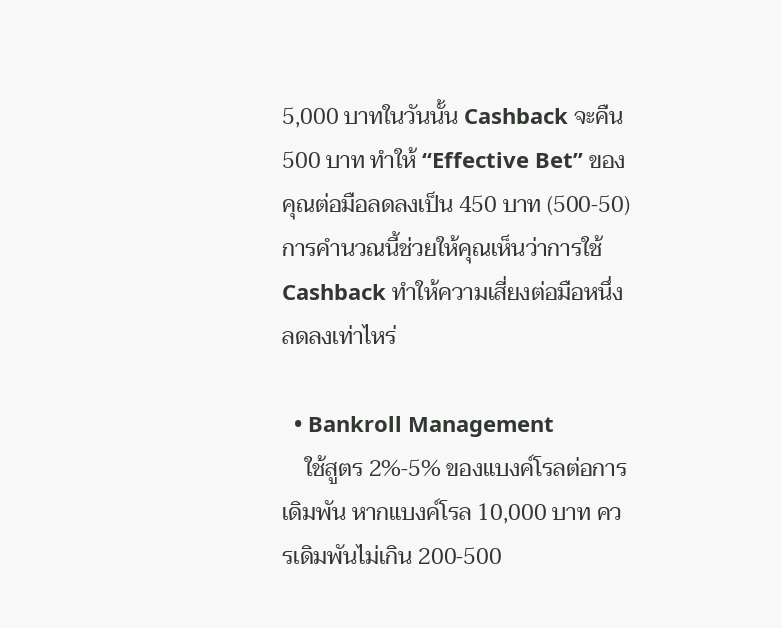5,000 บาทในวันนั้น Cashback จะคืน 500 บาท ทำให้ “Effective Bet” ของคุณต่อมือลดลงเป็น 450 บาท (500‑50) การคำนวณนี้ช่วยให้คุณเห็นว่าการใช้ Cashback ทำให้ความเสี่ยงต่อมือหนึ่งลดลงเท่าไหร่

  • Bankroll Management
    ใช้สูตร 2%‑5% ของแบงค์โรลต่อการเดิมพัน หากแบงค์โรล 10,000 บาท ควรเดิมพันไม่เกิน 200‑500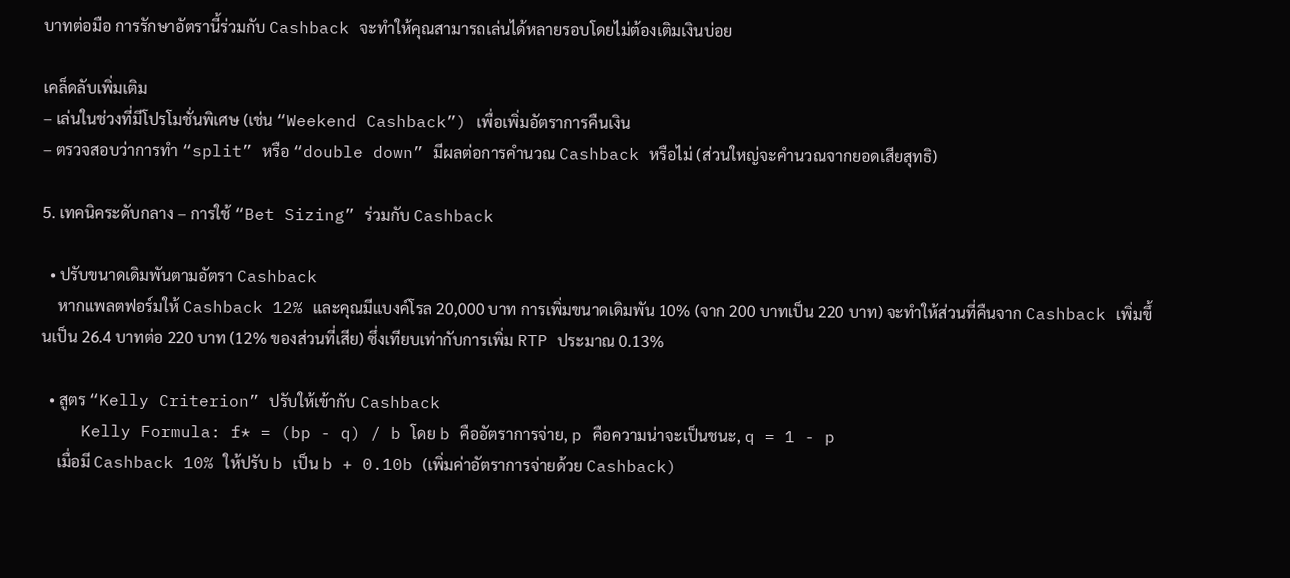บาทต่อมือ การรักษาอัตรานี้ร่วมกับ Cashback จะทำให้คุณสามารถเล่นได้หลายรอบโดยไม่ต้องเติมเงินบ่อย

เคล็ดลับเพิ่มเติม
– เล่นในช่วงที่มีโปรโมชั่นพิเศษ (เช่น “Weekend Cashback”) เพื่อเพิ่มอัตราการคืนเงิน
– ตรวจสอบว่าการทำ “split” หรือ “double down” มีผลต่อการคำนวณ Cashback หรือไม่ (ส่วนใหญ่จะคำนวณจากยอดเสียสุทธิ)

5. เทคนิคระดับกลาง – การใช้ “Bet Sizing” ร่วมกับ Cashback

  • ปรับขนาดเดิมพันตามอัตรา Cashback
    หากแพลตฟอร์มให้ Cashback 12% และคุณมีแบงค์โรล 20,000 บาท การเพิ่มขนาดเดิมพัน 10% (จาก 200 บาทเป็น 220 บาท) จะทำให้ส่วนที่คืนจาก Cashback เพิ่มขึ้นเป็น 26.4 บาทต่อ 220 บาท (12% ของส่วนที่เสีย) ซึ่งเทียบเท่ากับการเพิ่ม RTP ประมาณ 0.13%

  • สูตร “Kelly Criterion” ปรับให้เข้ากับ Cashback
    Kelly Formula: f* = (bp - q) / b โดย b คืออัตราการจ่าย, p คือความน่าจะเป็นชนะ, q = 1 - p
    เมื่อมี Cashback 10% ให้ปรับ b เป็น b + 0.10b (เพิ่มค่าอัตราการจ่ายด้วย Cashback)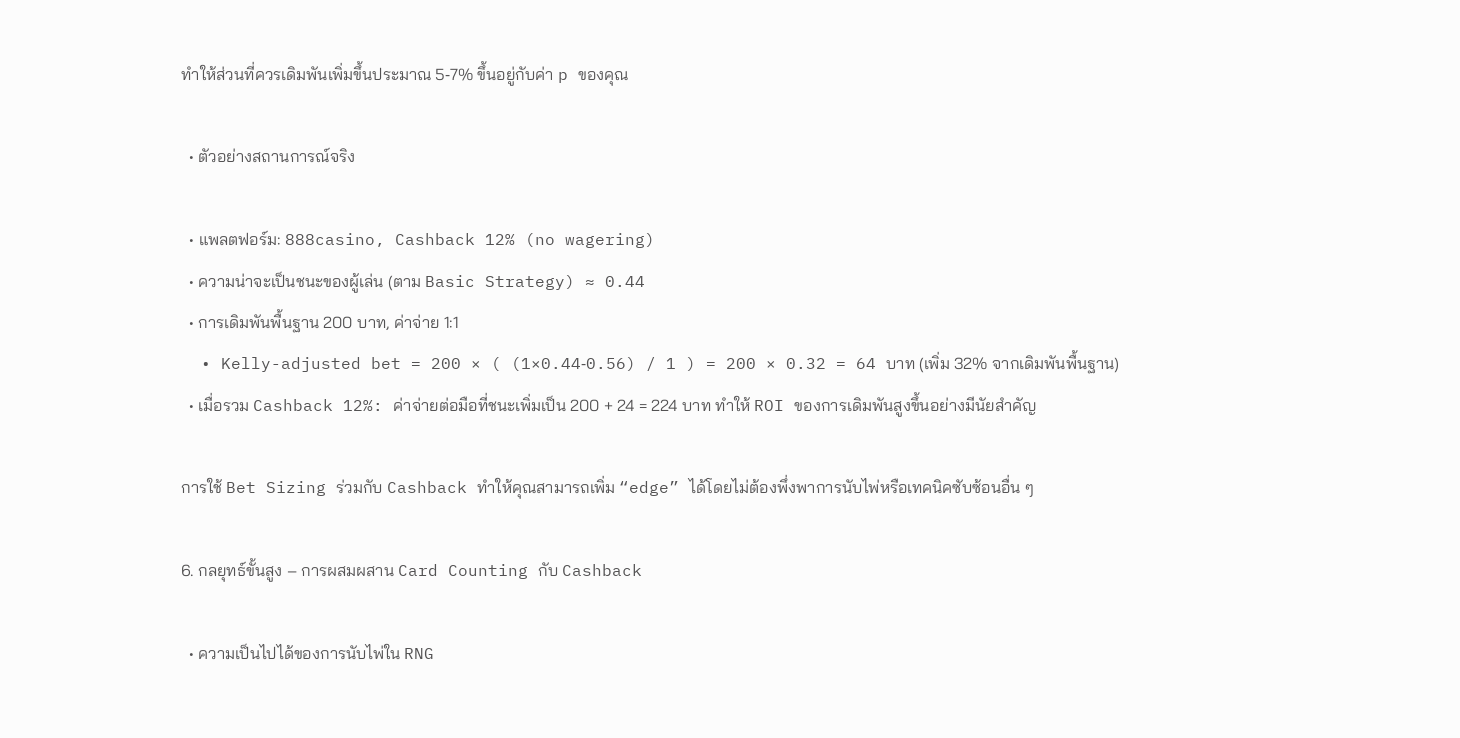ทำให้ส่วนที่ควรเดิมพันเพิ่มขึ้นประมาณ 5‑7% ขึ้นอยู่กับค่า p ของคุณ

  • ตัวอย่างสถานการณ์จริง

  • แพลตฟอร์ม: 888casino, Cashback 12% (no wagering)
  • ความน่าจะเป็นชนะของผู้เล่น (ตาม Basic Strategy) ≈ 0.44
  • การเดิมพันพื้นฐาน 200 บาท, ค่าจ่าย 1:1
  • Kelly-adjusted bet = 200 × ( (1×0.44‑0.56) / 1 ) = 200 × 0.32 = 64 บาท (เพิ่ม 32% จากเดิมพันพื้นฐาน)
  • เมื่อรวม Cashback 12%: ค่าจ่ายต่อมือที่ชนะเพิ่มเป็น 200 + 24 = 224 บาท ทำให้ ROI ของการเดิมพันสูงขึ้นอย่างมีนัยสำคัญ

การใช้ Bet Sizing ร่วมกับ Cashback ทำให้คุณสามารถเพิ่ม “edge” ได้โดยไม่ต้องพึ่งพาการนับไพ่หรือเทคนิคซับซ้อนอื่น ๆ

6. กลยุทธ์ขั้นสูง – การผสมผสาน Card Counting กับ Cashback

  • ความเป็นไปได้ของการนับไพ่ใน RNG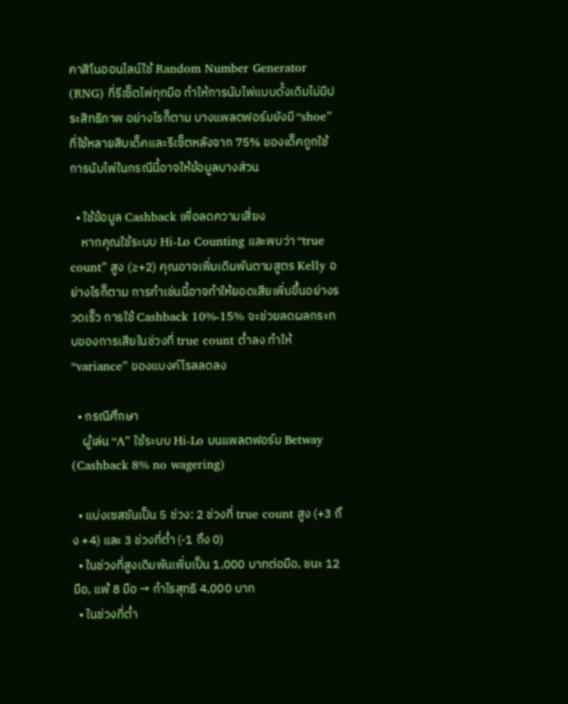คาสิโนออนไลน์ใช้ Random Number Generator (RNG) ที่รีเซ็ตไพ่ทุกมือ ทำให้การนับไพ่แบบดั้งเดิมไม่มีประสิทธิภาพ อย่างไรก็ตาม บางแพลตฟอร์มยังมี “shoe” ที่ใช้หลายสิบเด็คและรีเซ็ตหลังจาก 75% ของเด็คถูกใช้ การนับไพ่ในกรณีนี้อาจให้ข้อมูลบางส่วน

  • ใช้ข้อมูล Cashback เพื่อลดความเสี่ยง
    หากคุณใช้ระบบ Hi‑Lo Counting และพบว่า “true count” สูง (≥+2) คุณอาจเพิ่มเดิมพันตามสูตร Kelly อย่างไรก็ตาม การทำเช่นนี้อาจทำให้ยอดเสียเพิ่มขึ้นอย่างรวดเร็ว การใช้ Cashback 10%‑15% จะช่วยลดผลกระทบของการเสียในช่วงที่ true count ต่ำลง ทำให้ “variance” ของแบงค์โรลลดลง

  • กรณีศึกษา
    ผู้เล่น “A” ใช้ระบบ Hi‑Lo บนแพลตฟอร์ม Betway (Cashback 8% no wagering)

  • แบ่งเซสชันเป็น 5 ช่วง: 2 ช่วงที่ true count สูง (+3 ถึง +4) และ 3 ช่วงที่ต่ำ (‑1 ถึง 0)
  • ในช่วงที่สูงเดิมพันเพิ่มเป็น 1,000 บาทต่อมือ, ชนะ 12 มือ, แพ้ 8 มือ → กำไรสุทธิ 4,000 บาท
  • ในช่วงที่ต่ำ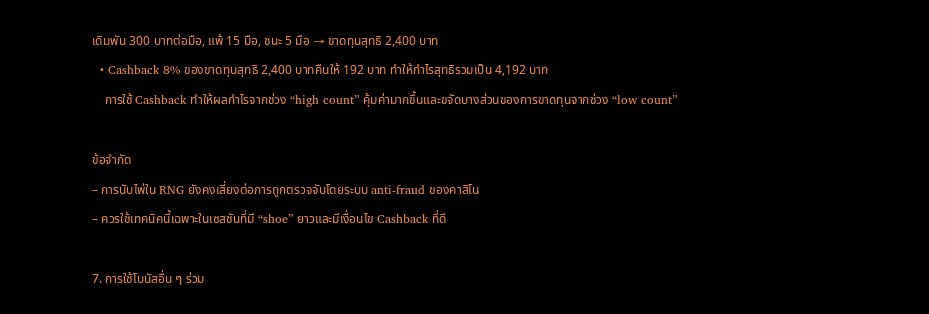เดิมพัน 300 บาทต่อมือ, แพ้ 15 มือ, ชนะ 5 มือ → ขาดทุนสุทธิ 2,400 บาท
  • Cashback 8% ของขาดทุนสุทธิ 2,400 บาทคืนให้ 192 บาท ทำให้กำไรสุทธิรวมเป็น 4,192 บาท
    การใช้ Cashback ทำให้ผลกำไรจากช่วง “high count” คุ้มค่ามากขึ้นและขจัดบางส่วนของการขาดทุนจากช่วง “low count”

ข้อจำกัด
– การนับไพ่ใน RNG ยังคงเสี่ยงต่อการถูกตรวจจับโดยระบบ anti‑fraud ของคาสิโน
– ควรใช้เทคนิคนี้เฉพาะในเซสชันที่มี “shoe” ยาวและมีเงื่อนไข Cashback ที่ดี

7. การใช้โบนัสอื่น ๆ ร่วม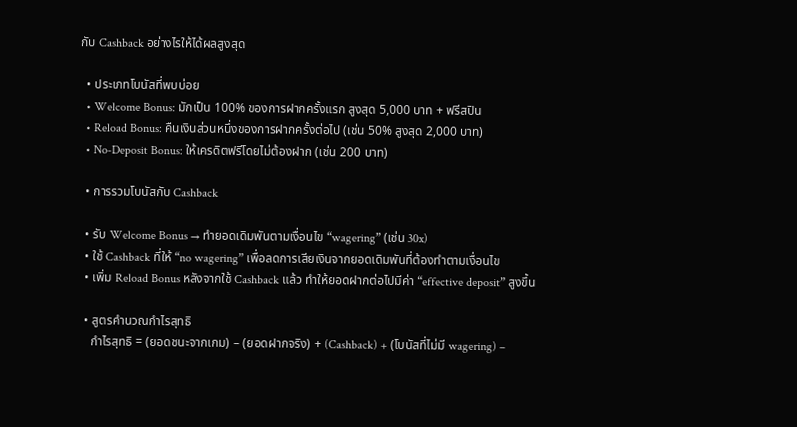กับ Cashback อย่างไรให้ได้ผลสูงสุด

  • ประเภทโบนัสที่พบบ่อย
  • Welcome Bonus: มักเป็น 100% ของการฝากครั้งแรก สูงสุด 5,000 บาท + ฟรีสปิน
  • Reload Bonus: คืนเงินส่วนหนึ่งของการฝากครั้งต่อไป (เช่น 50% สูงสุด 2,000 บาท)
  • No‑Deposit Bonus: ให้เครดิตฟรีโดยไม่ต้องฝาก (เช่น 200 บาท)

  • การรวมโบนัสกับ Cashback

  • รับ Welcome Bonus → ทำยอดเดิมพันตามเงื่อนไข “wagering” (เช่น 30x)
  • ใช้ Cashback ที่ให้ “no wagering” เพื่อลดการเสียเงินจากยอดเดิมพันที่ต้องทำตามเงื่อนไข
  • เพิ่ม Reload Bonus หลังจากใช้ Cashback แล้ว ทำให้ยอดฝากต่อไปมีค่า “effective deposit” สูงขึ้น

  • สูตรคำนวณกำไรสุทธิ
    กำไรสุทธิ = (ยอดชนะจากเกม) – (ยอดฝากจริง) + (Cashback) + (โบนัสที่ไม่มี wagering) –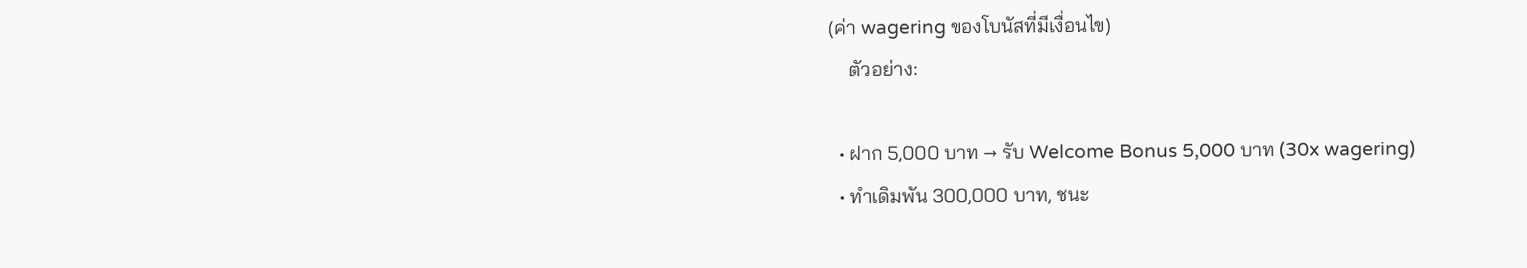(ค่า wagering ของโบนัสที่มีเงื่อนไข)
    ตัวอย่าง:

  • ฝาก 5,000 บาท → รับ Welcome Bonus 5,000 บาท (30x wagering)
  • ทำเดิมพัน 300,000 บาท, ชนะ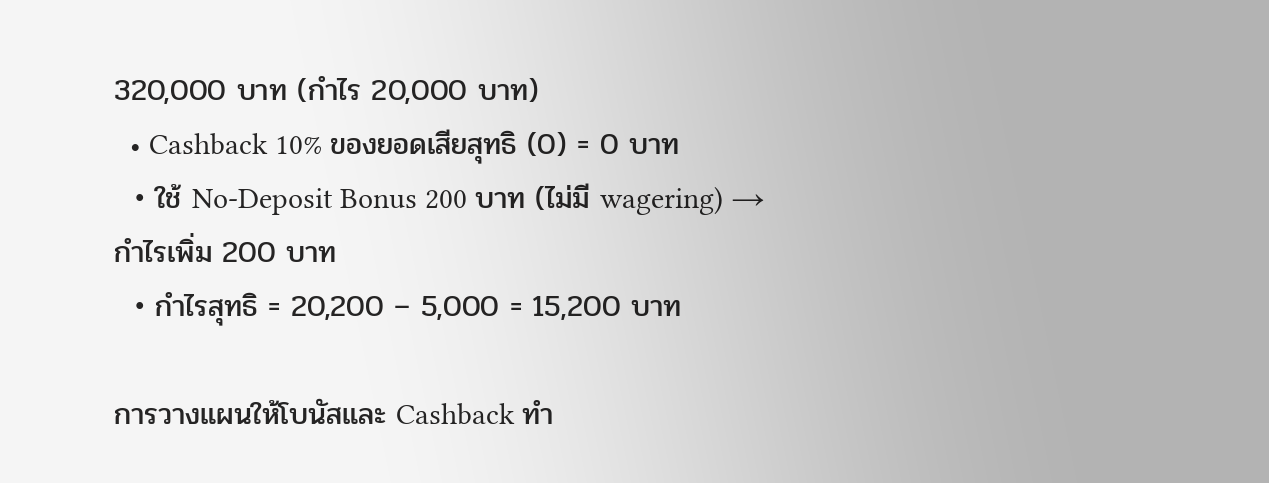320,000 บาท (กำไร 20,000 บาท)
  • Cashback 10% ของยอดเสียสุทธิ (0) = 0 บาท
  • ใช้ No‑Deposit Bonus 200 บาท (ไม่มี wagering) → กำไรเพิ่ม 200 บาท
  • กำไรสุทธิ = 20,200 – 5,000 = 15,200 บาท

การวางแผนให้โบนัสและ Cashback ทำ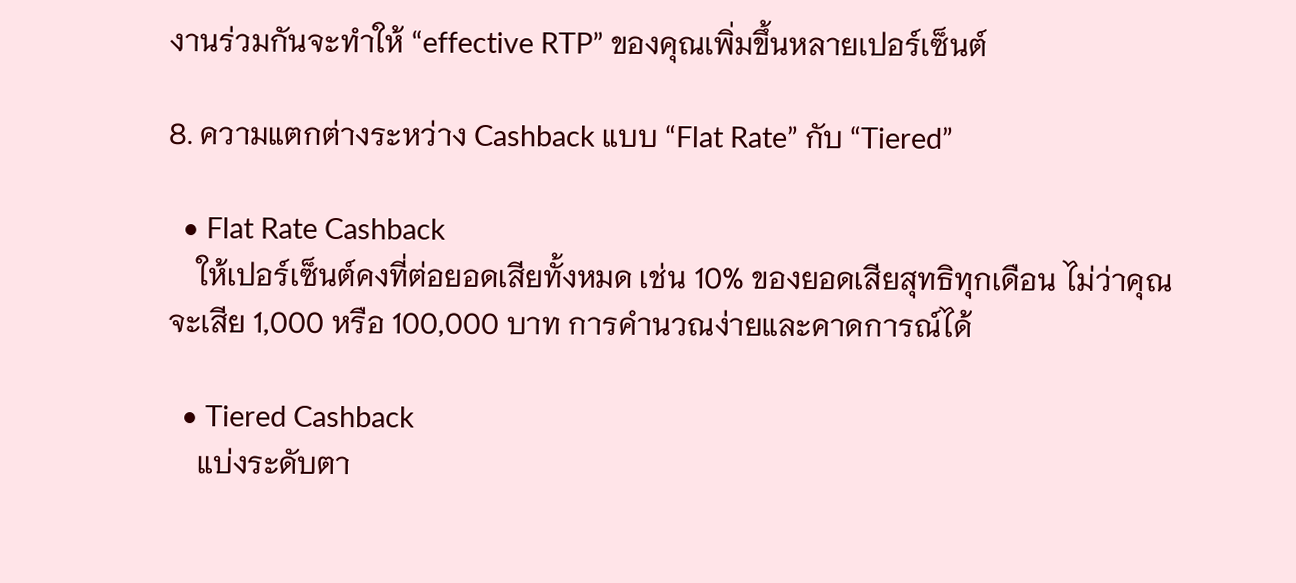งานร่วมกันจะทำให้ “effective RTP” ของคุณเพิ่มขึ้นหลายเปอร์เซ็นต์

8. ความแตกต่างระหว่าง Cashback แบบ “Flat Rate” กับ “Tiered”

  • Flat Rate Cashback
    ให้เปอร์เซ็นต์คงที่ต่อยอดเสียทั้งหมด เช่น 10% ของยอดเสียสุทธิทุกเดือน ไม่ว่าคุณจะเสีย 1,000 หรือ 100,000 บาท การคำนวณง่ายและคาดการณ์ได้

  • Tiered Cashback
    แบ่งระดับตา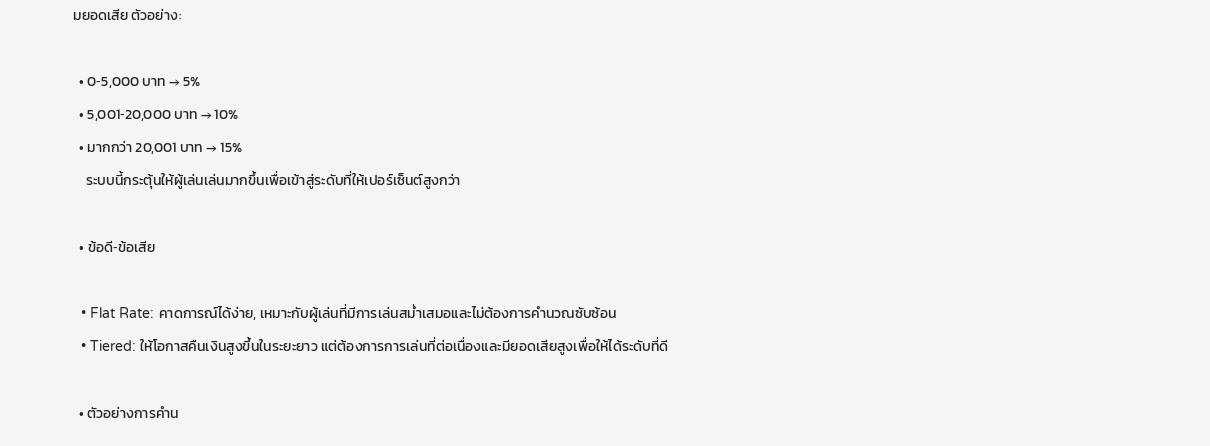มยอดเสีย ตัวอย่าง:

  • 0‑5,000 บาท → 5%
  • 5,001‑20,000 บาท → 10%
  • มากกว่า 20,001 บาท → 15%
    ระบบนี้กระตุ้นให้ผู้เล่นเล่นมากขึ้นเพื่อเข้าสู่ระดับที่ให้เปอร์เซ็นต์สูงกว่า

  • ข้อดี‑ข้อเสีย

  • Flat Rate: คาดการณ์ได้ง่าย, เหมาะกับผู้เล่นที่มีการเล่นสม่ำเสมอและไม่ต้องการคำนวณซับซ้อน
  • Tiered: ให้โอกาสคืนเงินสูงขึ้นในระยะยาว แต่ต้องการการเล่นที่ต่อเนื่องและมียอดเสียสูงเพื่อให้ได้ระดับที่ดี

  • ตัวอย่างการคำน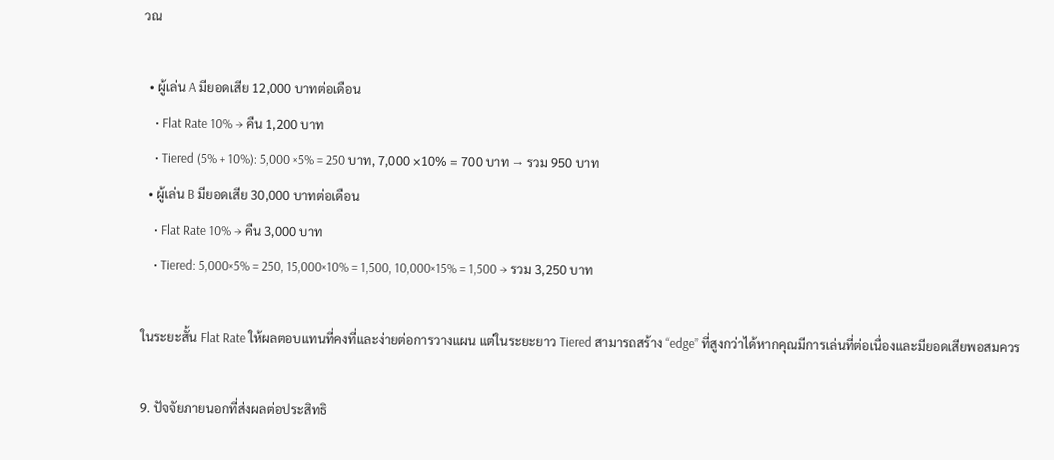วณ

  • ผู้เล่น A มียอดเสีย 12,000 บาทต่อเดือน
    • Flat Rate 10% → คืน 1,200 บาท
    • Tiered (5% + 10%): 5,000 ×5% = 250 บาท, 7,000 ×10% = 700 บาท → รวม 950 บาท
  • ผู้เล่น B มียอดเสีย 30,000 บาทต่อเดือน
    • Flat Rate 10% → คืน 3,000 บาท
    • Tiered: 5,000×5% = 250, 15,000×10% = 1,500, 10,000×15% = 1,500 → รวม 3,250 บาท

ในระยะสั้น Flat Rate ให้ผลตอบแทนที่คงที่และง่ายต่อการวางแผน แต่ในระยะยาว Tiered สามารถสร้าง “edge” ที่สูงกว่าได้หากคุณมีการเล่นที่ต่อเนื่องและมียอดเสียพอสมควร

9. ปัจจัยภายนอกที่ส่งผลต่อประสิทธิ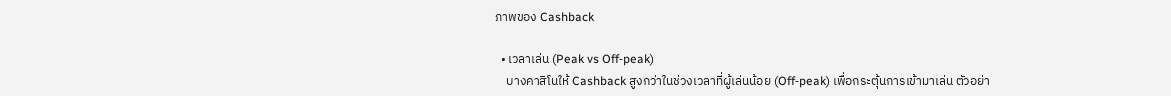ภาพของ Cashback

  • เวลาเล่น (Peak vs Off‑peak)
    บางคาสิโนให้ Cashback สูงกว่าในช่วงเวลาที่ผู้เล่นน้อย (Off‑peak) เพื่อกระตุ้นการเข้ามาเล่น ตัวอย่า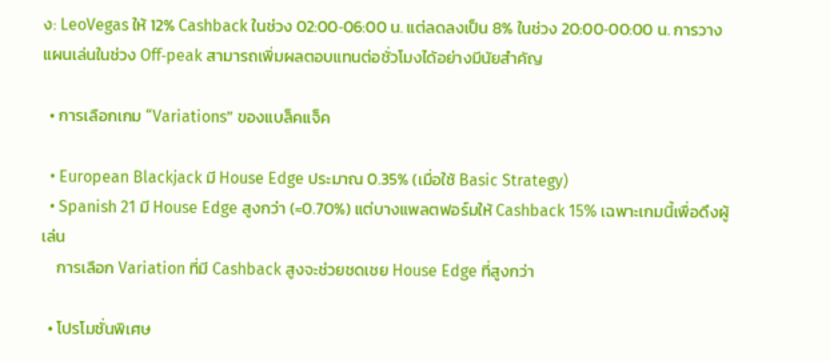ง: LeoVegas ให้ 12% Cashback ในช่วง 02:00‑06:00 น. แต่ลดลงเป็น 8% ในช่วง 20:00‑00:00 น. การวางแผนเล่นในช่วง Off‑peak สามารถเพิ่มผลตอบแทนต่อชั่วโมงได้อย่างมีนัยสำคัญ

  • การเลือกเกม “Variations” ของแบล็คแจ็ค

  • European Blackjack มี House Edge ประมาณ 0.35% (เมื่อใช้ Basic Strategy)
  • Spanish 21 มี House Edge สูงกว่า (≈0.70%) แต่บางแพลตฟอร์มให้ Cashback 15% เฉพาะเกมนี้เพื่อดึงผู้เล่น
    การเลือก Variation ที่มี Cashback สูงจะช่วยชดเชย House Edge ที่สูงกว่า

  • โปรโมชั่นพิเศษ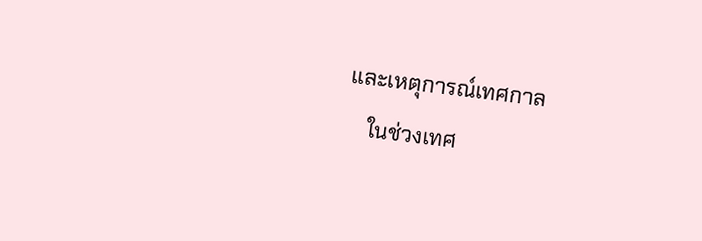และเหตุการณ์เทศกาล
    ในช่วงเทศ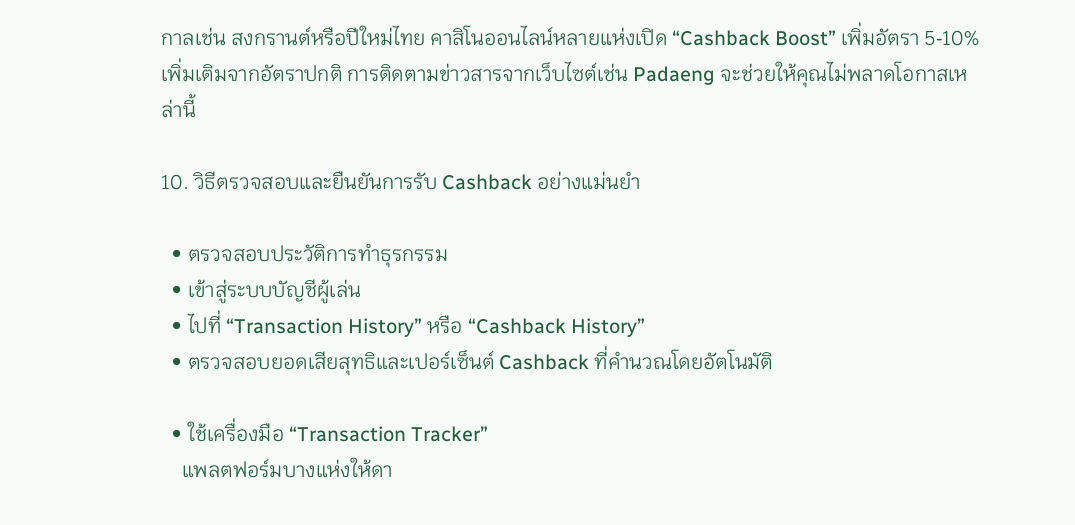กาลเช่น สงกรานต์หรือปีใหม่ไทย คาสิโนออนไลน์หลายแห่งเปิด “Cashback Boost” เพิ่มอัตรา 5‑10% เพิ่มเติมจากอัตราปกติ การติดตามข่าวสารจากเว็บไซต์เช่น Padaeng จะช่วยให้คุณไม่พลาดโอกาสเหล่านี้

10. วิธีตรวจสอบและยืนยันการรับ Cashback อย่างแม่นยำ

  • ตรวจสอบประวัติการทำธุรกรรม
  • เข้าสู่ระบบบัญชีผู้เล่น
  • ไปที่ “Transaction History” หรือ “Cashback History”
  • ตรวจสอบยอดเสียสุทธิและเปอร์เซ็นต์ Cashback ที่คำนวณโดยอัตโนมัติ

  • ใช้เครื่องมือ “Transaction Tracker”
    แพลตฟอร์มบางแห่งให้ดา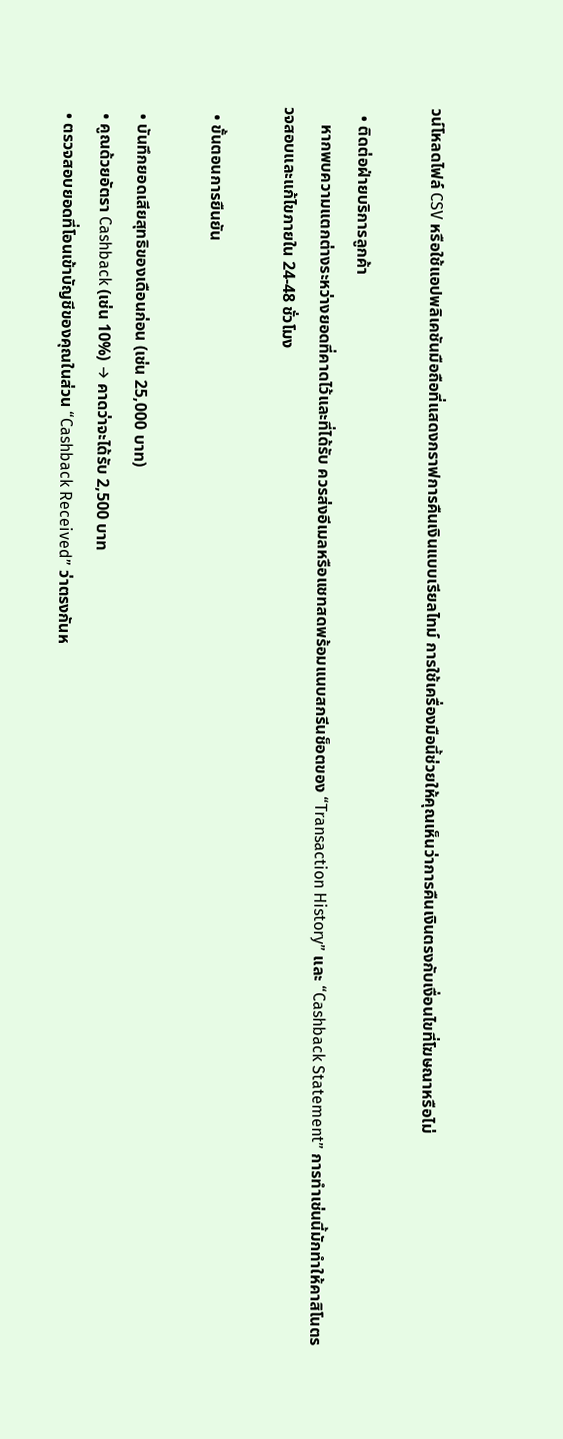วน์โหลดไฟล์ CSV หรือใช้แอปพลิเคชันมือถือที่แสดงกราฟการคืนเงินแบบเรียลไทม์ การใช้เครื่องมือนี้ช่วยให้คุณเห็นว่าการคืนเงินตรงกับเงื่อนไขที่โฆษณาหรือไม่

  • ติดต่อฝ่ายบริการลูกค้า
    หากพบความแตกต่างระหว่างยอดที่คาดไว้และที่ได้รับ ควรส่งอีเมลหรือแชทสดพร้อมแนบสกรีนช็อตของ “Transaction History” และ “Cashback Statement” การทำเช่นนี้มักทำให้คาสิโนตรวจสอบและแก้ไขภายใน 24‑48 ชั่วโมง

  • ขั้นตอนการยืนยัน

  • บันทึกยอดเสียสุทธิของเดือนก่อน (เช่น 25,000 บาท)
  • คูณด้วยอัตรา Cashback (เช่น 10%) → คาดว่าจะได้รับ 2,500 บาท
  • ตรวจสอบยอดที่โอนเข้าบัญชีของคุณในส่วน “Cashback Received” ว่าตรงกันห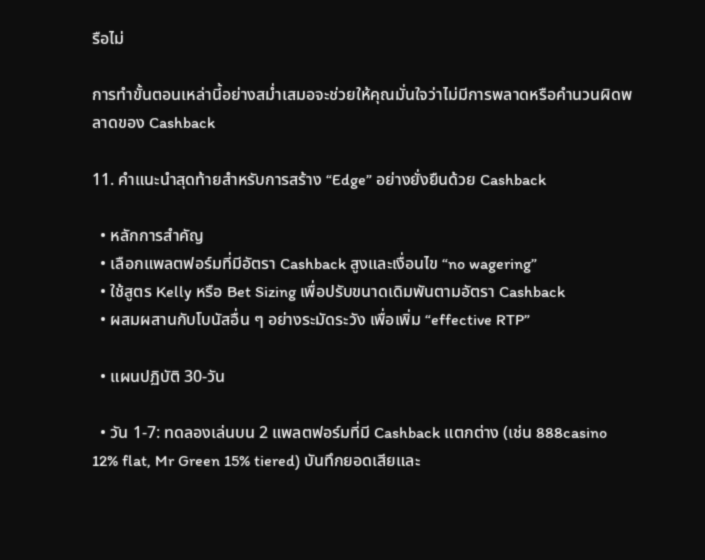รือไม่

การทำขั้นตอนเหล่านี้อย่างสม่ำเสมอจะช่วยให้คุณมั่นใจว่าไม่มีการพลาดหรือคำนวนผิดพลาดของ Cashback

11. คำแนะนำสุดท้ายสำหรับการสร้าง “Edge” อย่างยั่งยืนด้วย Cashback

  • หลักการสำคัญ
  • เลือกแพลตฟอร์มที่มีอัตรา Cashback สูงและเงื่อนไข “no wagering”
  • ใช้สูตร Kelly หรือ Bet Sizing เพื่อปรับขนาดเดิมพันตามอัตรา Cashback
  • ผสมผสานกับโบนัสอื่น ๆ อย่างระมัดระวัง เพื่อเพิ่ม “effective RTP”

  • แผนปฏิบัติ 30‑วัน

  • วัน 1‑7: ทดลองเล่นบน 2 แพลตฟอร์มที่มี Cashback แตกต่าง (เช่น 888casino 12% flat, Mr Green 15% tiered) บันทึกยอดเสียและ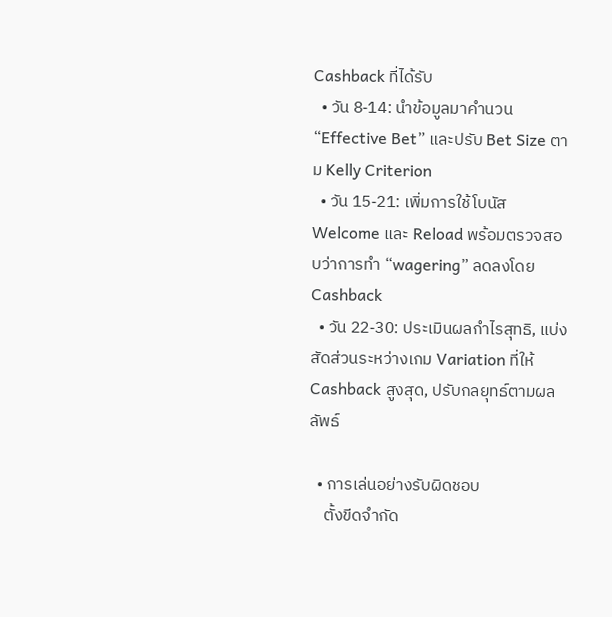Cashback ที่ได้รับ
  • วัน 8‑14: นำข้อมูลมาคำนวน “Effective Bet” และปรับ Bet Size ตาม Kelly Criterion
  • วัน 15‑21: เพิ่มการใช้โบนัส Welcome และ Reload พร้อมตรวจสอบว่าการทำ “wagering” ลดลงโดย Cashback
  • วัน 22‑30: ประเมินผลกำไรสุทธิ, แบ่งสัดส่วนระหว่างเกม Variation ที่ให้ Cashback สูงสุด, ปรับกลยุทธ์ตามผลลัพธ์

  • การเล่นอย่างรับผิดชอบ
    ตั้งขีดจำกัด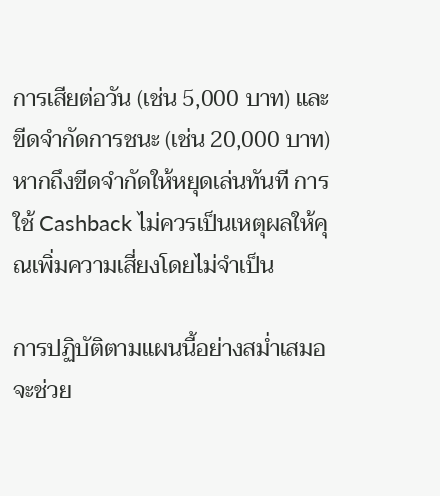การเสียต่อวัน (เช่น 5,000 บาท) และขีดจำกัดการชนะ (เช่น 20,000 บาท) หากถึงขีดจำกัดให้หยุดเล่นทันที การใช้ Cashback ไม่ควรเป็นเหตุผลให้คุณเพิ่มความเสี่ยงโดยไม่จำเป็น

การปฏิบัติตามแผนนี้อย่างสม่ำเสมอจะช่วย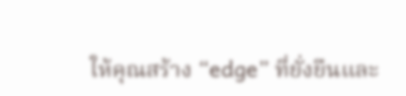ให้คุณสร้าง “edge” ที่ยั่งยืนและ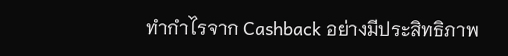ทำกำไรจาก Cashback อย่างมีประสิทธิภาพ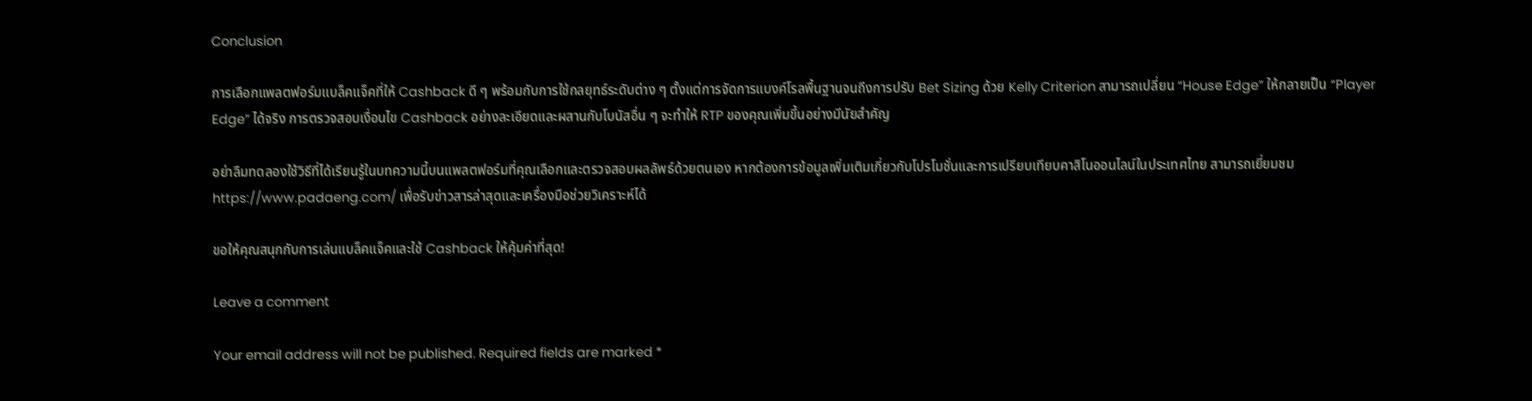Conclusion

การเลือกแพลตฟอร์มแบล็คแจ็คที่ให้ Cashback ดี ๆ พร้อมกับการใช้กลยุทธ์ระดับต่าง ๆ ตั้งแต่การจัดการแบงค์โรลพื้นฐานจนถึงการปรับ Bet Sizing ด้วย Kelly Criterion สามารถเปลี่ยน “House Edge” ให้กลายเป็น “Player Edge” ได้จริง การตรวจสอบเงื่อนไข Cashback อย่างละเอียดและผสานกับโบนัสอื่น ๆ จะทำให้ RTP ของคุณเพิ่มขึ้นอย่างมีนัยสำคัญ

อย่าลืมทดลองใช้วิธีที่ได้เรียนรู้ในบทความนี้บนแพลตฟอร์มที่คุณเลือกและตรวจสอบผลลัพธ์ด้วยตนเอง หากต้องการข้อมูลเพิ่มเติมเกี่ยวกับโปรโมชั่นและการเปรียบเทียบคาสิโนออนไลน์ในประเทศไทย สามารถเยี่ยมชม https://www.padaeng.com/ เพื่อรับข่าวสารล่าสุดและเครื่องมือช่วยวิเคราะห์ได้

ขอให้คุณสนุกกับการเล่นแบล็คแจ็คและใช้ Cashback ให้คุ้มค่าที่สุด!

Leave a comment

Your email address will not be published. Required fields are marked *